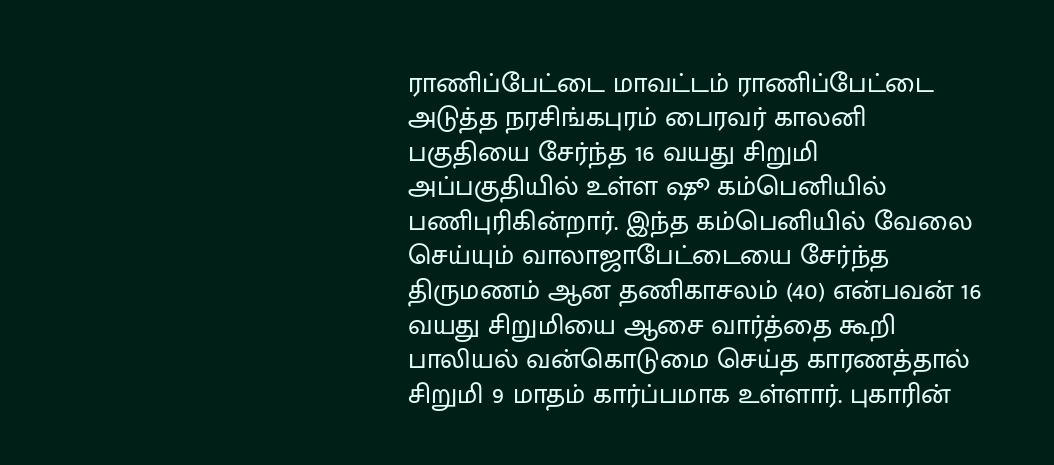ராணிப்பேட்டை மாவட்டம் ராணிப்பேட்டை அடுத்த நரசிங்கபுரம் பைரவர் காலனி பகுதியை சேர்ந்த 16 வயது சிறுமி அப்பகுதியில் உள்ள ஷூ கம்பெனியில் பணிபுரிகின்றார். இந்த கம்பெனியில் வேலை செய்யும் வாலாஜாபேட்டையை சேர்ந்த திருமணம் ஆன தணிகாசலம் (40) என்பவன் 16 வயது சிறுமியை ஆசை வார்த்தை கூறி பாலியல் வன்கொடுமை செய்த காரணத்தால் சிறுமி 9 மாதம் கார்ப்பமாக உள்ளார். புகாரின்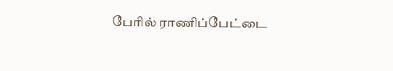பேரில் ராணிப்பேட்டை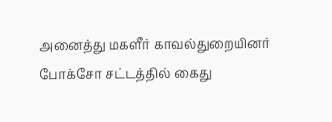அனைத்து மகளீர் காவல்துறையினர் போக்சோ சட்டத்தில் கைது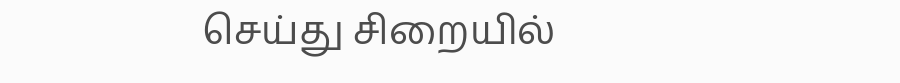செய்து சிறையில்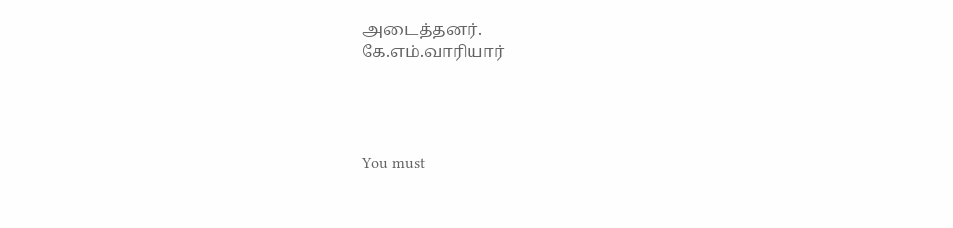அடைத்தனர்.
கே.எம்.வாரியார்




You must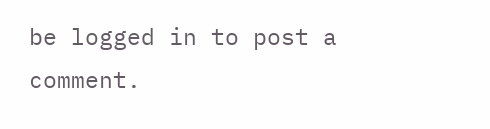be logged in to post a comment.